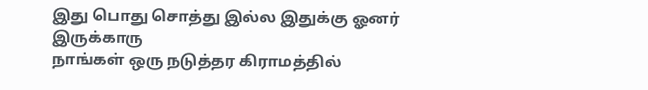இது பொது சொத்து இல்ல இதுக்கு ஓனர் இருக்காரு
நாங்கள் ஒரு நடுத்தர கிராமத்தில்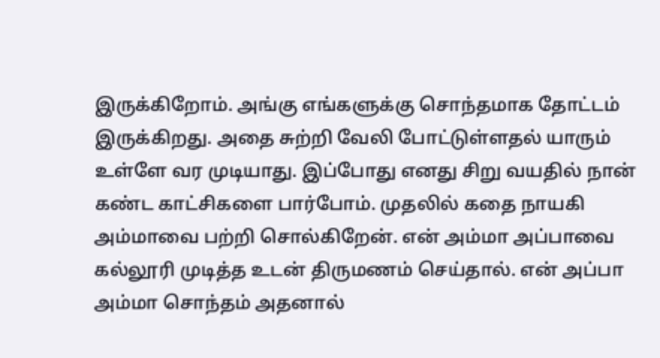இருக்கிறோம். அங்கு எங்களுக்கு சொந்தமாக தோட்டம் இருக்கிறது. அதை சுற்றி வேலி போட்டுள்ளதல் யாரும் உள்ளே வர முடியாது. இப்போது எனது சிறு வயதில் நான் கண்ட காட்சிகளை பார்போம். முதலில் கதை நாயகி அம்மாவை பற்றி சொல்கிறேன். என் அம்மா அப்பாவை கல்லூரி முடித்த உடன் திருமணம் செய்தால். என் அப்பா அம்மா சொந்தம் அதனால்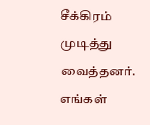சீக்கிரம் முடித்து வைத்தனர். எங்கள்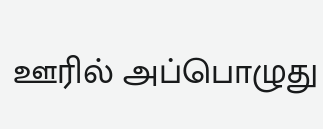ஊரில் அப்பொழுது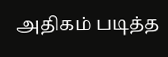அதிகம் படித்த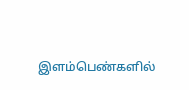இளம்பெண்களில்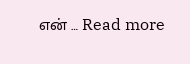என் … Read more